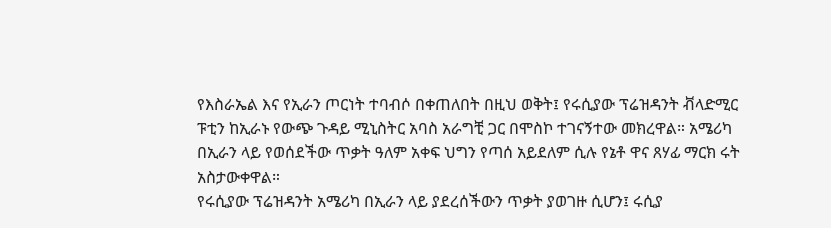የእስራኤል እና የኢራን ጦርነት ተባብሶ በቀጠለበት በዚህ ወቅት፤ የሩሲያው ፕሬዝዳንት ቭላድሚር ፑቲን ከኢራኑ የውጭ ጉዳይ ሚኒስትር አባስ አራግቺ ጋር በሞስኮ ተገናኝተው መክረዋል። አሜሪካ በኢራን ላይ የወሰደችው ጥቃት ዓለም አቀፍ ህግን የጣሰ አይደለም ሲሉ የኔቶ ዋና ጸሃፊ ማርክ ሩት አስታውቀዋል።
የሩሲያው ፕሬዝዳንት አሜሪካ በኢራን ላይ ያደረሰችውን ጥቃት ያወገዙ ሲሆን፤ ሩሲያ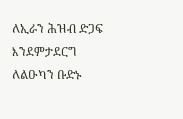ለኢራን ሕዝብ ድጋፍ እንደምታደርግ ለልዑካን ቡድኑ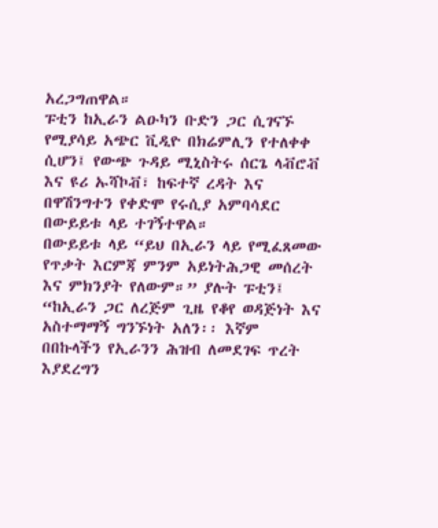አረጋግጠዋል።
ፑቲን ከኢራን ልዑካን ቡድን ጋር ሲገናኙ የሚያሳይ አጭር ቪዲዮ በክሬምሊን የተለቀቀ ሲሆን፤ የውጭ ጉዳይ ሚኒስትሩ ሰርጌ ላቭሮቭ እና ዩሪ ኡሻኮቭ፣ ከፍተኛ ረዳት እና በዋሽንግተን የቀድሞ የሩሲያ አምባሳደር በውይይቱ ላይ ተገኝተዋል።
በውይይቱ ላይ “ይህ በኢራን ላይ የሚፈጸመው የጥቃት እርምጃ ምንም አይነትሕጋዊ መሰረት እና ምክንያት የለውም።” ያሉት ፑቲን፤ “ከኢራን ጋር ለረጅም ጊዜ የቆየ ወዳጅነት እና አስተማማኝ ግንኙነት አለን፡፡ እኛም በበኩላችን የኢራንን ሕዝብ ለመደገፍ ጥረት እያደረግን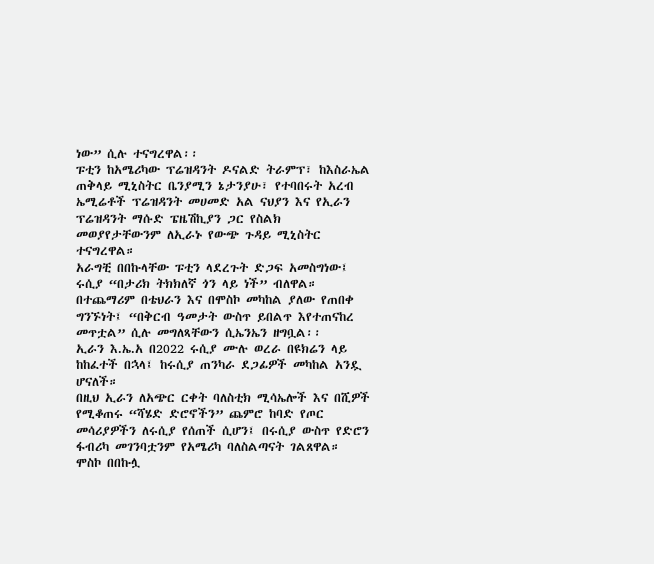ነው” ሲሉ ተናግረዋል፡፡
ፑቲን ከአሜሪካው ፕሬዝዳንት ዶናልድ ትራምፕ፣ ከእስራኤል ጠቅላይ ሚኒስትር ቤንያሚን ኔታንያሁ፣ የተባበሩት አረብ ኤሚሬቶች ፕሬዝዳንት መሀመድ አል ናህያን እና የኢራን ፕሬዝዳንት ማሱድ ፔዜሽኪያን ጋር የስልክ መወያየታቸውንም ለኢራኑ የውጭ ጉዳይ ሚኒስትር ተናግረዋል።
አራግቺ በበኩላቸው ፑቲን ላደረጉት ድጋፍ አመስግነው፤ ሩሲያ “በታሪክ ትክክለኛ ጎን ላይ ነች” ብለዋል።
በተጨማሪም በቴህራን እና በሞስኮ መካከል ያለው የጠበቀ ግንኙነት፤ “በቅርብ ዓመታት ውስጥ ይበልጥ እየተጠናከረ መጥቷል” ሲሉ መግለጻቸውን ሲኤንኤን ዘግቧል፡፡
ኢራን እ.ኤ.አ በ2022 ሩሲያ ሙሉ ወረራ በዩክሬን ላይ ከከፈተች በኋላ፤ ከሩሲያ ጠንካራ ደጋፊዎች መካከል አንዷ ሆናለች።
በዚህ ኢራን ለአጭር ርቀት ባለስቲክ ሚሳኤሎች እና በሺዎች የሚቆጠሩ “ሻሄድ ድሮኖችን” ጨምሮ ከባድ የጦር መሳሪያዎችን ለሩሲያ የሰጠች ሲሆን፤ በሩሲያ ውስጥ የድሮን ፋብሪካ መገንባቷንም የአሜሪካ ባለስልጣናት ገልጸዋል።
ሞስኮ በበኩሏ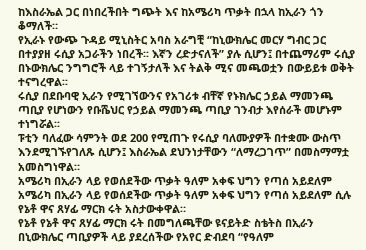ከእስራኤል ጋር በነበረችበት ግጭት እና ከአሜሪካ ጥቃት በኋላ ከኢራን ጎን ቆማለች።
የኢራኑ የውጭ ጉዳይ ሚኒስትር አባስ አራግቺ “ከኒውክሌር መርሃ ግብር ጋር በተያያዘ ሩሲያ አጋራችን ነበረች፡፡ እኛን ረድታናለች” ያሉ ሲሆን፤ በተጨማሪም ሩሲያ በኑውክሌር ንግግሮች ላይ ተገኝታለች እና ትልቅ ሚና መጫወቷን በውይይቱ ወቅት ተናግረዋል፡፡
ሩሲያ በደቡባዊ ኢራን የሚገኘውንና የአገሪቱ ብቸኛ የኑክሌር ኃይል ማመንጫ ጣቢያ የሆነውን የቡሼህር የኃይል ማመንጫ ጣቢያ ገንብታ እየሰራች መሆኑም ተነግሯል፡፡
ፑቲን ባለፈው ሳምንት ወደ 200 የሚጠጉ የሩሲያ ባለሙያዎች በተቋሙ ውስጥ እንደሚገኙየገለጹ ሲሆን፤ እስራኤል ደህንነታቸውን “ለማረጋገጥ” በመስማማቷ አመስግነዋል።
አሜሪካ በኢራን ላይ የወሰደችው ጥቃት ዓለም አቀፍ ህግን የጣሰ አይደለም
አሜሪካ በኢራን ላይ የወሰደችው ጥቃት ዓለም አቀፍ ህግን የጣሰ አይደለም ሲሉ የኔቶ ዋና ጸሃፊ ማርክ ሩት አስታውቀዋል።
የኔቶ የኔቶ ዋና ጸሃፊ ማርክ ሩት በመግለጫቸው ዩናይትድ ስቴትስ በኢራን በኒውክሌር ጣቢያዎች ላይ ያደረሰችው የአየር ድብደባ “የዓለም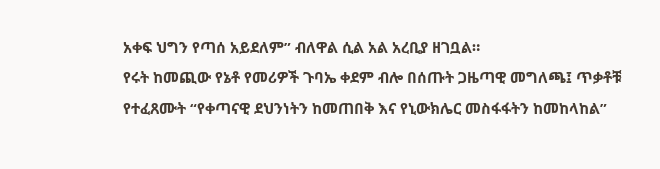አቀፍ ህግን የጣሰ አይደለም” ብለዋል ሲል አል አረቢያ ዘገቧል።
የሩት ከመጪው የኔቶ የመሪዎች ጉባኤ ቀደም ብሎ በሰጡት ጋዜጣዊ መግለጫ፤ ጥቃቶቹ የተፈጸሙት “የቀጣናዊ ደህንነትን ከመጠበቅ እና የኒውክሌር መስፋፋትን ከመከላከል”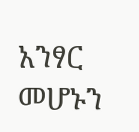አንፃር መሆኑን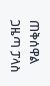ጠቅሰዋል
ጋዜጣ ፓላስ